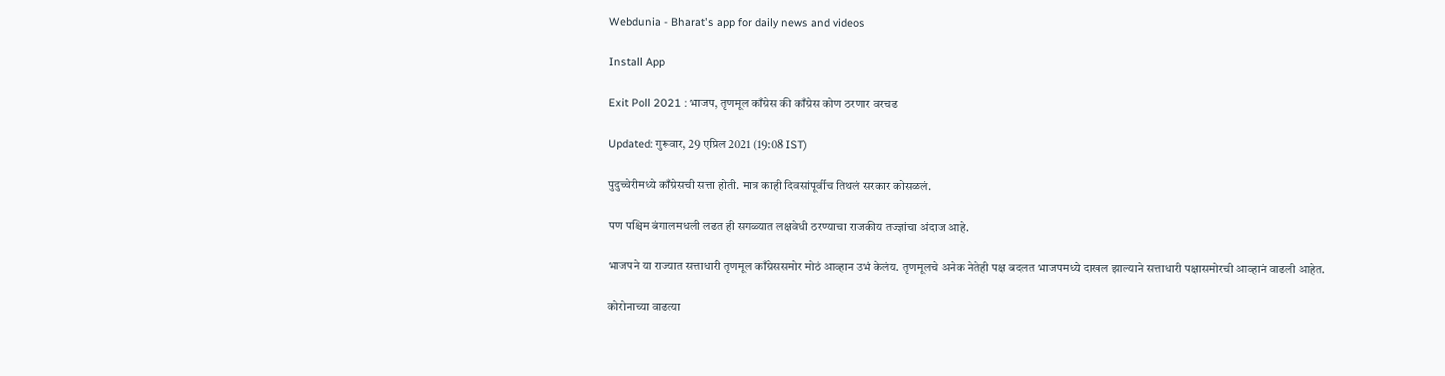Webdunia - Bharat's app for daily news and videos

Install App

Exit Poll 2021 : भाजप, तृणमूल काँग्रेस की काँग्रेस कोण ठरणार वरचढ

Updated: गुरूवार, 29 एप्रिल 2021 (19:08 IST)

पुदुच्चेरीमध्ये काँग्रेसची सत्ता होती. मात्र काही दिवसांपूर्वीच तिथलं सरकार कोसळलं.

पण पश्चिम बंगालमधली लढत ही सगळ्यात लक्षवेधी ठरण्याचा राजकीय तज्ज्ञांचा अंदाज आहे.

भाजपने या राज्यात सत्ताधारी तृणमूल काँग्रेससमोर मोठं आव्हान उभं केलंय. तृणमूलचे अनेक नेतेही पक्ष बदलत भाजपमध्ये दाखल झाल्याने सत्ताधारी पक्षासमोरची आव्हानं वाढली आहेत.

कोरोनाच्या वाढत्या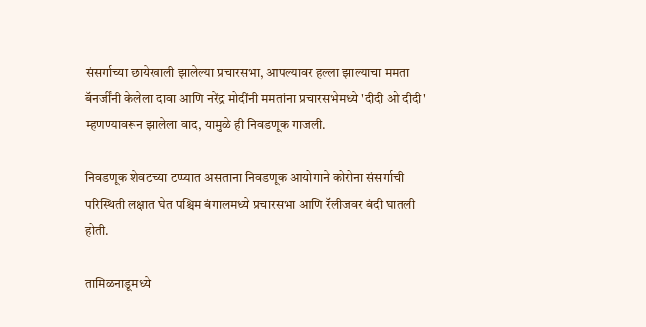संसर्गाच्या छायेखाली झालेल्या प्रचारसभा, आपल्यावर हल्ला झाल्याचा ममता बॅनर्जींनी केलेला दावा आणि नरेंद्र मोदींनी ममतांना प्रचारसभेमध्ये 'दीदी ओ दीदी' म्हणण्यावरून झालेला वाद, यामुळे ही निवडणूक गाजली.

निवडणूक शेवटच्या टप्प्यात असताना निवडणूक आयोगाने कोरोना संसर्गाची परिस्थिती लक्षात घेत पश्चिम बंगालमध्ये प्रचारसभा आणि रॅलीजवर बंदी घातली होती.

तामिळनाडूमध्ये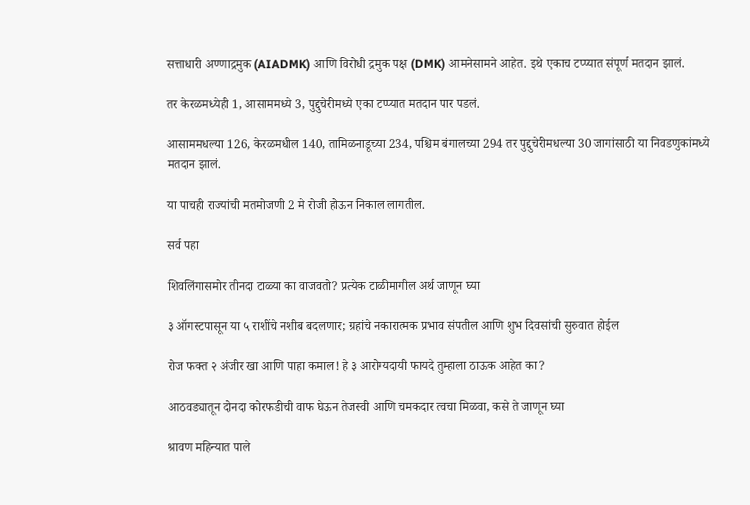सत्ताधारी अण्णाद्रमुक (AIADMK) आणि विरोधी द्रमुक पक्ष (DMK) आमनेसामने आहेत. इथे एकाच टप्प्यात संपूर्ण मतदान झालं.

तर केरळमध्येही 1, आसाममध्ये 3, पुद्दुचेरीमध्ये एका टप्प्यात मतदान पार पडलं.

आसाममधल्या 126, केरळमधील 140, तामिळनाडूच्या 234, पश्चिम बंगालच्या 294 तर पुद्दुचेरीमधल्या 30 जागांसाठी या निवडणुकांमध्ये मतदान झालं.

या पाचही राज्यांची मतमोजणी 2 मे रोजी होऊन निकाल लागतील.

सर्व पहा

शिवलिंगासमोर तीनदा टाळ्या का वाजवतो? प्रत्येक टाळीमागील अर्थ जाणून घ्या

३ ऑगस्टपासून या ५ राशींचे नशीब बदलणार; ग्रहांचे नकारात्मक प्रभाव संपतील आणि शुभ दिवसांची सुरुवात होईल

रोज फक्त २ अंजीर खा आणि पाहा कमाल! हे ३ आरोग्यदायी फायदे तुम्हाला ठाऊक आहेत का?

आठवड्यातून दोनदा कोरफडीची वाफ घेऊन तेजस्वी आणि चमकदार त्वचा मिळवा, कसे ते जाणून घ्या

श्रावण महिन्यात पाले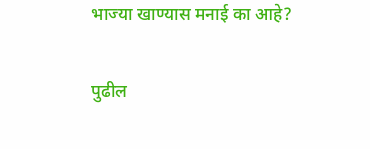भाज्या खाण्यास मनाई का आहे?

पुढील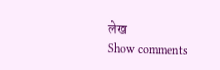लेख
Show comments